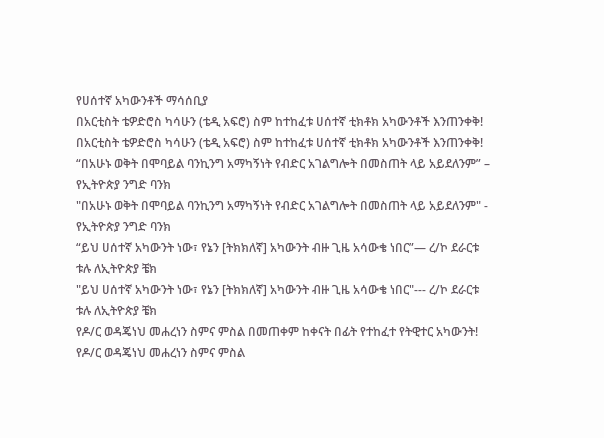የሀሰተኛ አካውንቶች ማሳሰቢያ
በአርቲስት ቴዎድሮስ ካሳሁን (ቴዲ አፍሮ) ስም ከተከፈቱ ሀሰተኛ ቲክቶክ አካውንቶች እንጠንቀቅ!
በአርቲስት ቴዎድሮስ ካሳሁን (ቴዲ አፍሮ) ስም ከተከፈቱ ሀሰተኛ ቲክቶክ አካውንቶች እንጠንቀቅ!
“በአሁኑ ወቅት በሞባይል ባንኪንግ አማካኝነት የብድር አገልግሎት በመስጠት ላይ አይደለንም” – የኢትዮጵያ ንግድ ባንክ
"በአሁኑ ወቅት በሞባይል ባንኪንግ አማካኝነት የብድር አገልግሎት በመስጠት ላይ አይደለንም" - የኢትዮጵያ ንግድ ባንክ
“ይህ ሀሰተኛ አካውንት ነው፣ የኔን [ትክክለኛ] አካውንት ብዙ ጊዜ አሳውቄ ነበር”— ረ/ኮ ደራርቱ ቱሉ ለኢትዮጵያ ቼክ
"ይህ ሀሰተኛ አካውንት ነው፣ የኔን [ትክክለኛ] አካውንት ብዙ ጊዜ አሳውቄ ነበር"--- ረ/ኮ ደራርቱ ቱሉ ለኢትዮጵያ ቼክ
የዶ/ር ወዳጄነህ መሐረነን ስምና ምስል በመጠቀም ከቀናት በፊት የተከፈተ የትዊተር አካውንት!
የዶ/ር ወዳጄነህ መሐረነን ስምና ምስል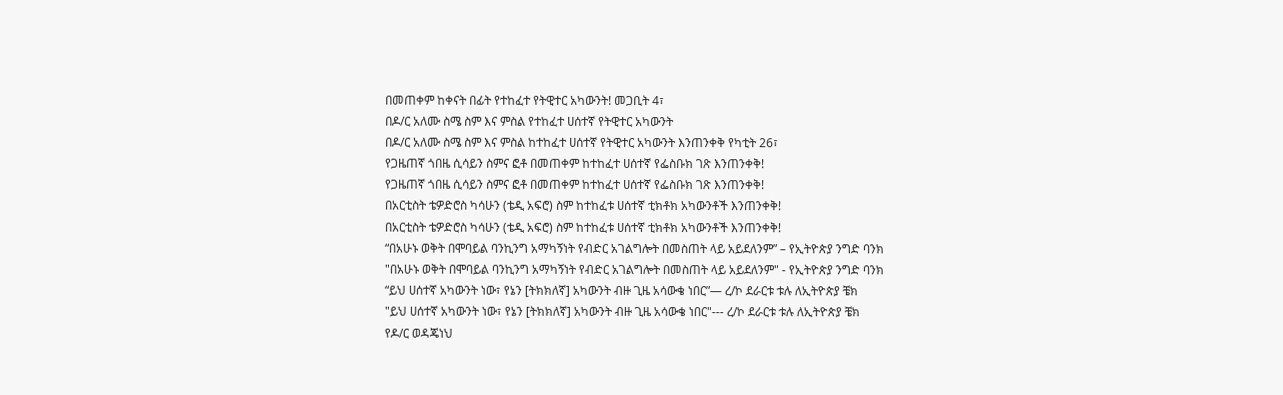በመጠቀም ከቀናት በፊት የተከፈተ የትዊተር አካውንት! መጋቢት 4፣
በዶ/ር አለሙ ስሜ ስም እና ምስል የተከፈተ ሀሰተኛ የትዊተር አካውንት
በዶ/ር አለሙ ስሜ ስም እና ምስል ከተከፈተ ሀሰተኛ የትዊተር አካውንት እንጠንቀቅ የካቲት 26፣
የጋዜጠኛ ጎበዜ ሲሳይን ስምና ፎቶ በመጠቀም ከተከፈተ ሀሰተኛ የፌስቡክ ገጽ እንጠንቀቅ!
የጋዜጠኛ ጎበዜ ሲሳይን ስምና ፎቶ በመጠቀም ከተከፈተ ሀሰተኛ የፌስቡክ ገጽ እንጠንቀቅ!
በአርቲስት ቴዎድሮስ ካሳሁን (ቴዲ አፍሮ) ስም ከተከፈቱ ሀሰተኛ ቲክቶክ አካውንቶች እንጠንቀቅ!
በአርቲስት ቴዎድሮስ ካሳሁን (ቴዲ አፍሮ) ስም ከተከፈቱ ሀሰተኛ ቲክቶክ አካውንቶች እንጠንቀቅ!
“በአሁኑ ወቅት በሞባይል ባንኪንግ አማካኝነት የብድር አገልግሎት በመስጠት ላይ አይደለንም” – የኢትዮጵያ ንግድ ባንክ
"በአሁኑ ወቅት በሞባይል ባንኪንግ አማካኝነት የብድር አገልግሎት በመስጠት ላይ አይደለንም" - የኢትዮጵያ ንግድ ባንክ
“ይህ ሀሰተኛ አካውንት ነው፣ የኔን [ትክክለኛ] አካውንት ብዙ ጊዜ አሳውቄ ነበር”— ረ/ኮ ደራርቱ ቱሉ ለኢትዮጵያ ቼክ
"ይህ ሀሰተኛ አካውንት ነው፣ የኔን [ትክክለኛ] አካውንት ብዙ ጊዜ አሳውቄ ነበር"--- ረ/ኮ ደራርቱ ቱሉ ለኢትዮጵያ ቼክ
የዶ/ር ወዳጄነህ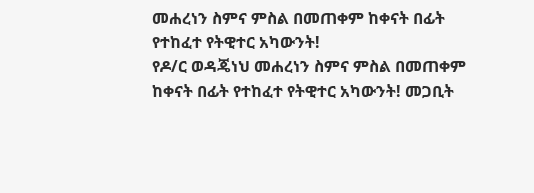መሐረነን ስምና ምስል በመጠቀም ከቀናት በፊት የተከፈተ የትዊተር አካውንት!
የዶ/ር ወዳጄነህ መሐረነን ስምና ምስል በመጠቀም ከቀናት በፊት የተከፈተ የትዊተር አካውንት! መጋቢት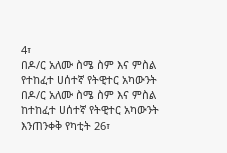4፣
በዶ/ር አለሙ ስሜ ስም እና ምስል የተከፈተ ሀሰተኛ የትዊተር አካውንት
በዶ/ር አለሙ ስሜ ስም እና ምስል ከተከፈተ ሀሰተኛ የትዊተር አካውንት እንጠንቀቅ የካቲት 26፣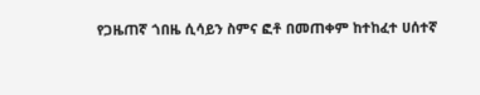የጋዜጠኛ ጎበዜ ሲሳይን ስምና ፎቶ በመጠቀም ከተከፈተ ሀሰተኛ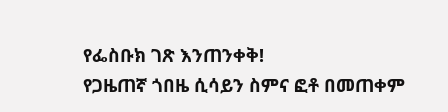የፌስቡክ ገጽ እንጠንቀቅ!
የጋዜጠኛ ጎበዜ ሲሳይን ስምና ፎቶ በመጠቀም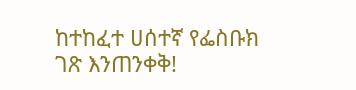ከተከፈተ ሀሰተኛ የፌስቡክ ገጽ እንጠንቀቅ!